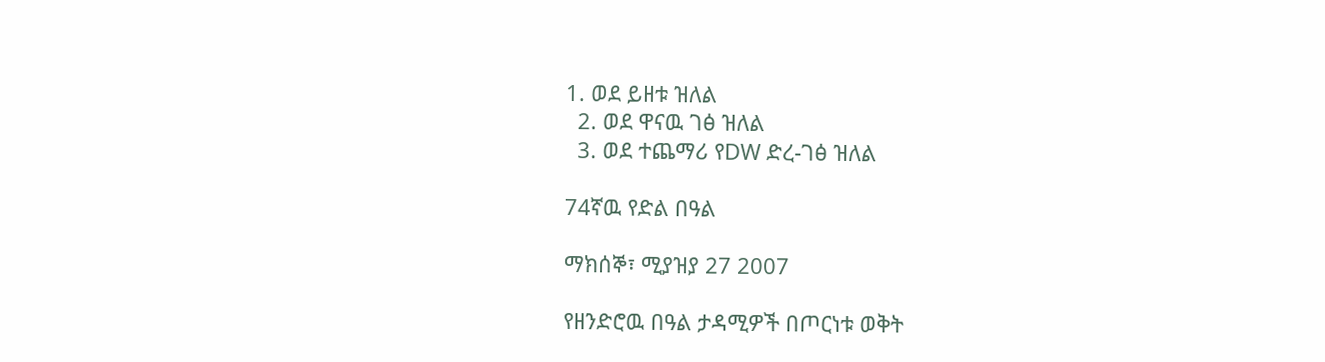1. ወደ ይዘቱ ዝለል
  2. ወደ ዋናዉ ገፅ ዝለል
  3. ወደ ተጨማሪ የDW ድረ-ገፅ ዝለል

74ኛዉ የድል በዓል

ማክሰኞ፣ ሚያዝያ 27 2007

የዘንድሮዉ በዓል ታዳሚዎች በጦርነቱ ወቅት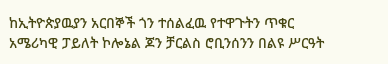ከኢትዮጵያዉያን አርበኞች ጎን ተሰልፈዉ የተዋጉትን ጥቁር አሜሪካዊ ፓይለት ኮሎኔል ጆን ቻርልስ ሮቢንሰንን በልዩ ሥርዓት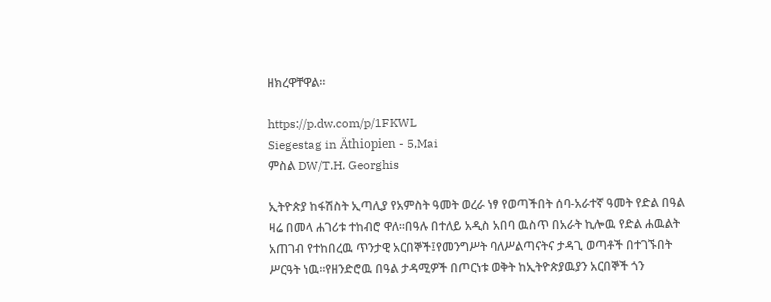ዘክረዋቸዋል።

https://p.dw.com/p/1FKWL
Siegestag in Äthiopien - 5,Mai
ምስል DW/T.H. Georghis

ኢትዮጵያ ከፋሽስት ኢጣሊያ የአምስት ዓመት ወረራ ነፃ የወጣችበት ሰባ-አራተኛ ዓመት የድል በዓል ዛሬ በመላ ሐገሪቱ ተከብሮ ዋለ።በዓሉ በተለይ አዲስ አበባ ዉስጥ በአራት ኪሎዉ የድል ሐዉልት አጠገብ የተከበረዉ ጥንታዊ አርበኞች፤የመንግሥት ባለሥልጣናትና ታዳጊ ወጣቶች በተገኙበት ሥርዓት ነዉ።የዘንድሮዉ በዓል ታዳሚዎች በጦርነቱ ወቅት ከኢትዮጵያዉያን አርበኞች ጎን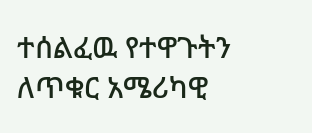ተሰልፈዉ የተዋጉትን ለጥቁር አሜሪካዊ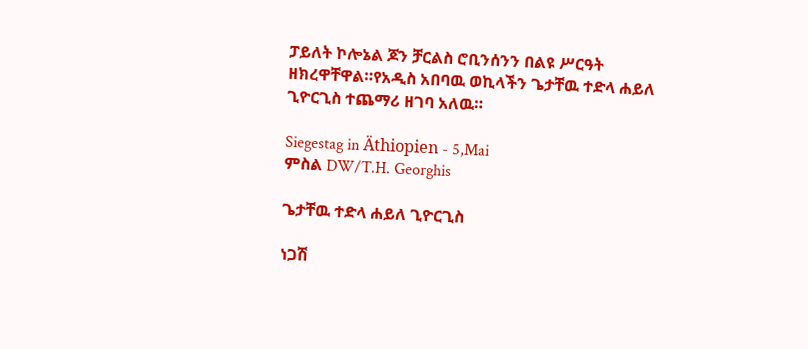ፓይለት ኮሎኔል ጆን ቻርልስ ሮቢንሰንን በልዩ ሥርዓት ዘክረዋቸዋል።የአዲስ አበባዉ ወኪላችን ጌታቸዉ ተድላ ሐይለ ጊዮርጊስ ተጨማሪ ዘገባ አለዉ።

Siegestag in Äthiopien - 5,Mai
ምስል DW/T.H. Georghis

ጌታቸዉ ተድላ ሐይለ ጊዮርጊስ

ነጋሽ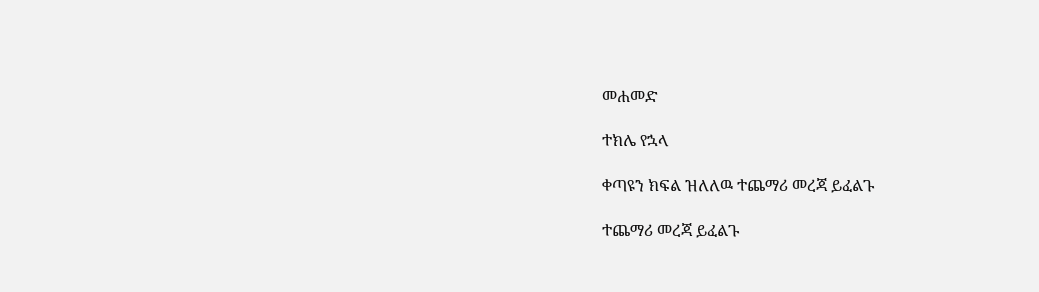መሐመድ

ተክሌ የኋላ

ቀጣዩን ክፍል ዝለለዉ ተጨማሪ መረጃ ይፈልጉ

ተጨማሪ መረጃ ይፈልጉ